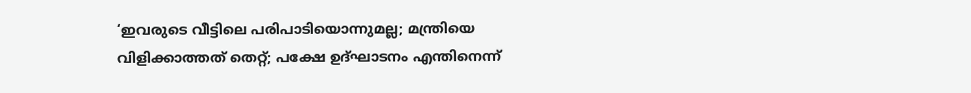‘ഇവരുടെ വീട്ടിലെ പരിപാടിയൊന്നുമല്ല; മന്ത്രിയെ വിളിക്കാത്തത് തെറ്റ്; പക്ഷേ ഉദ്ഘാടനം എന്തിനെന്ന്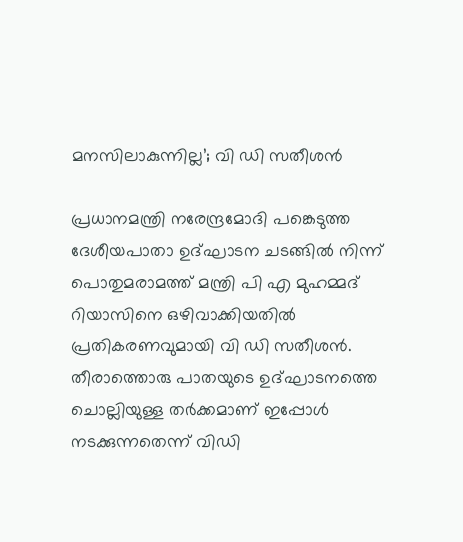മനസിലാകുന്നില്ല’; വി ഡി സതീശന്‍

പ്രധാനമന്ത്രി നരേന്ദ്രമോദി പങ്കെടുത്ത ദേശീയപാതാ ഉദ്ഘാടന ചടങ്ങില്‍ നിന്ന് പൊതുമരാമത്ത് മന്ത്രി പി എ മുഹമ്മദ് റിയാസിനെ ഒഴിവാക്കിയതില്‍ പ്രതികരണവുമായി വി ഡി സതീശന്‍. തീരാത്തൊരു പാതയുടെ ഉദ്ഘാടനത്തെ ചൊല്ലിയുള്ള തര്‍ക്കമാണ് ഇപ്പോള്‍ നടക്കുന്നതെന്ന് വിഡി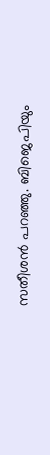സതീശന്‍ പറഞ്ഞു. ബിജെപിയും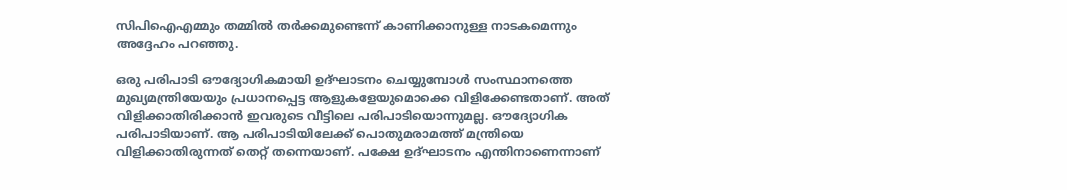സിപിഐഎമ്മും തമ്മില്‍ തര്‍ക്കമുണ്ടെന്ന് കാണിക്കാനുള്ള നാടകമെന്നും അദ്ദേഹം പറഞ്ഞു.

ഒരു പരിപാടി ഔദ്യോഗികമായി ഉദ്ഘാടനം ചെയ്യുമ്പോള്‍ സംസ്ഥാനത്തെ മുഖ്യമന്ത്രിയേയും പ്രധാനപ്പെട്ട ആളുകളേയുമൊക്കെ വിളിക്കേണ്ടതാണ്. അത് വിളിക്കാതിരിക്കാന്‍ ഇവരുടെ വീട്ടിലെ പരിപാടിയൊന്നുമല്ല. ഔദ്യോഗിക പരിപാടിയാണ്. ആ പരിപാടിയിലേക്ക് പൊതുമരാമത്ത് മന്ത്രിയെ വിളിക്കാതിരുന്നത് തെറ്റ് തന്നെയാണ്. പക്ഷേ ഉദ്ഘാടനം എന്തിനാണെന്നാണ്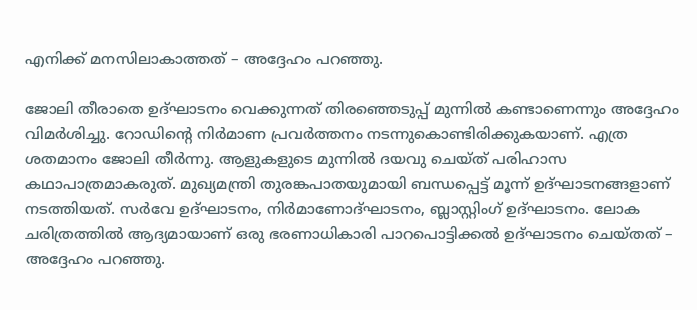എനിക്ക് മനസിലാകാത്തത് – അദ്ദേഹം പറഞ്ഞു.

ജോലി തീരാതെ ഉദ്ഘാടനം വെക്കുന്നത് തിരഞ്ഞെടുപ്പ് മുന്നില്‍ കണ്ടാണെന്നും അദ്ദേഹം വിമര്‍ശിച്ചു. റോഡിന്റെ നിര്‍മാണ പ്രവര്‍ത്തനം നടന്നുകൊണ്ടിരിക്കുകയാണ്. എത്ര ശതമാനം ജോലി തീര്‍ന്നു. ആളുകളുടെ മുന്നില്‍ ദയവു ചെയ്ത് പരിഹാസ കഥാപാത്രമാകരുത്. മുഖ്യമന്ത്രി തുരങ്കപാതയുമായി ബന്ധപ്പെട്ട് മൂന്ന് ഉദ്ഘാടനങ്ങളാണ് നടത്തിയത്. സര്‍വേ ഉദ്ഘാടനം, നിര്‍മാണോദ്ഘാടനം, ബ്ലാസ്റ്റിംഗ് ഉദ്ഘാടനം. ലോക ചരിത്രത്തില്‍ ആദ്യമായാണ് ഒരു ഭരണാധികാരി പാറപൊട്ടിക്കല്‍ ഉദ്ഘാടനം ചെയ്തത് – അദ്ദേഹം പറഞ്ഞു.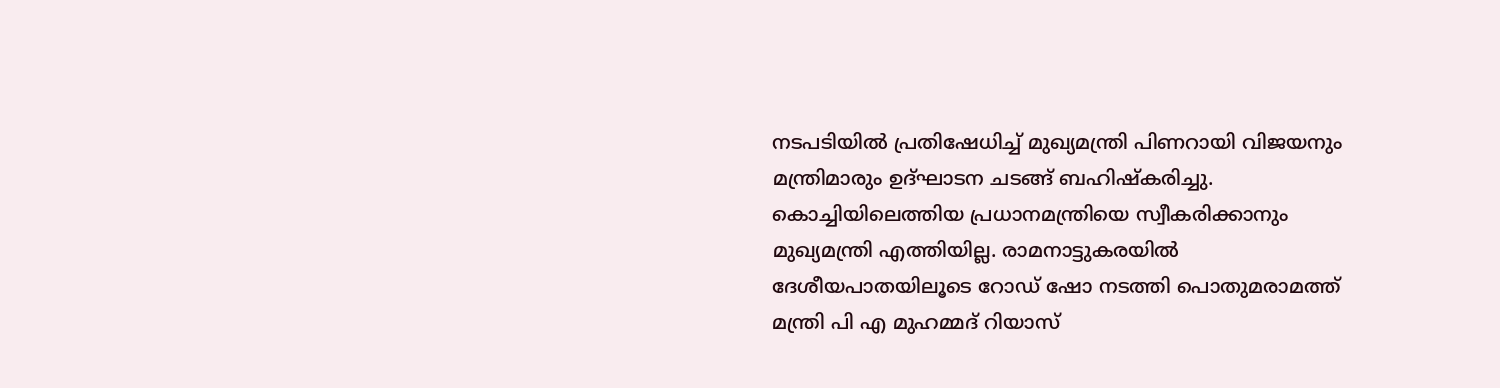നടപടിയില്‍ പ്രതിഷേധിച്ച് മുഖ്യമന്ത്രി പിണറായി വിജയനും മന്ത്രിമാരും ഉദ്ഘാടന ചടങ്ങ് ബഹിഷ്‌കരിച്ചു. കൊച്ചിയിലെത്തിയ പ്രധാനമന്ത്രിയെ സ്വീകരിക്കാനും മുഖ്യമന്ത്രി എത്തിയില്ല. രാമനാട്ടുകരയില്‍ ദേശീയപാതയിലൂടെ റോഡ് ഷോ നടത്തി പൊതുമരാമത്ത് മന്ത്രി പി എ മുഹമ്മദ് റിയാസ്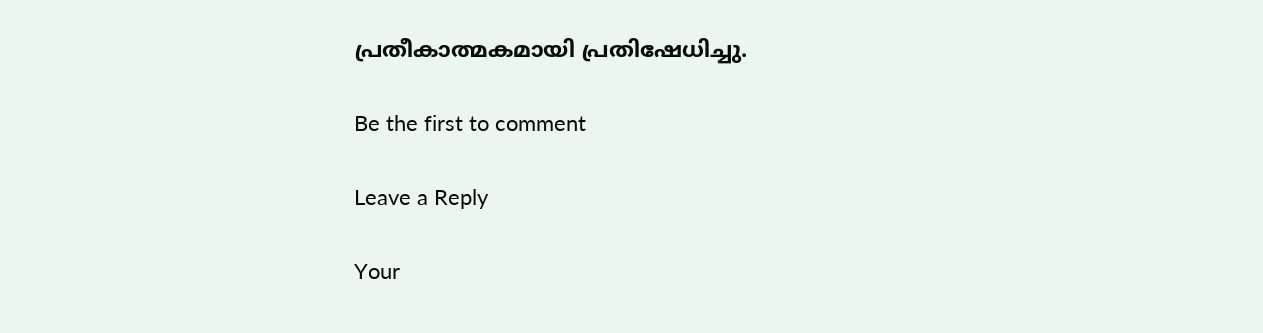പ്രതീകാത്മകമായി പ്രതിഷേധിച്ചു.

Be the first to comment

Leave a Reply

Your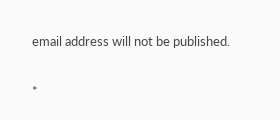email address will not be published.


*